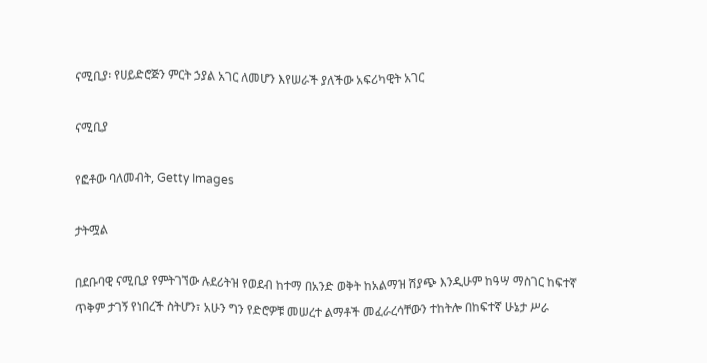ናሚቢያ፡ የሀይድሮጅን ምርት ኃያል አገር ለመሆን እየሠራች ያለችው አፍሪካዊት አገር

ናሚቢያ

የፎቶው ባለመብት, Getty Images

ታትሟል

በደቡባዊ ናሚቢያ የምትገኘው ሉደሪትዝ የወደብ ከተማ በአንድ ወቅት ከአልማዝ ሽያጭ እንዲሁም ከዓሣ ማስገር ከፍተኛ ጥቅም ታገኝ የነበረች ስትሆን፣ አሁን ግን የድሮዎቹ መሠረተ ልማቶች መፈራረሳቸውን ተከትሎ በከፍተኛ ሁኔታ ሥራ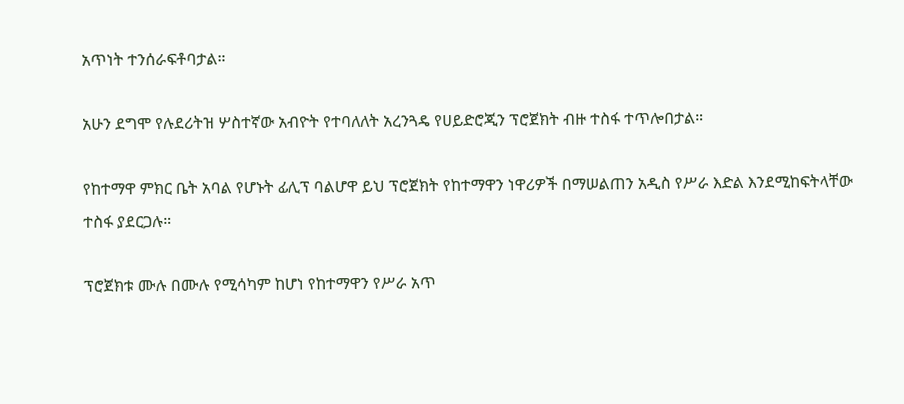አጥነት ተንሰራፍቶባታል።

አሁን ደግሞ የሉደሪትዝ ሦስተኛው አብዮት የተባለለት አረንጓዴ የሀይድሮጂን ፕሮጀክት ብዙ ተስፋ ተጥሎበታል።

የከተማዋ ምክር ቤት አባል የሆኑት ፊሊፕ ባልሆዋ ይህ ፕሮጀክት የከተማዋን ነዋሪዎች በማሠልጠን አዲስ የሥራ እድል እንደሚከፍትላቸው ተስፋ ያደርጋሉ።

ፕሮጀክቱ ሙሉ በሙሉ የሚሳካም ከሆነ የከተማዋን የሥራ አጥ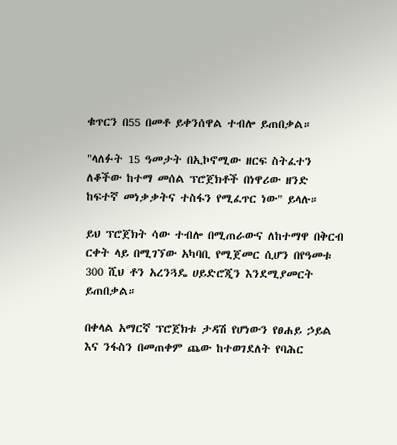ቁጥርን በ55 በመቶ ይቀንሰዋል ተብሎ ይጠበቃል።

"ላለፉት 15 ዓመታት በኢኮኖሚው ዘርፍ ስትፈተን ለቆችው ከተማ መሰል ፕሮጀክቶች በነዋሪው ዘንድ ከፍተኛ መነቃቃትና ተስፋን የሚፈጥር ነው" ይላሉ።

ይህ ፕሮጀክት ሳው ተብሎ በሚጠራውና ለከተማዋ በቅርብ ርቀት ላይ በሚገኘው አካባቢ የሚጀመር ሲሆን በየዓመቱ 300 ሺህ ቶን አረንጓዴ ሀይድሮጂን እንደሚያመርት ይጠበቃል።

በቀላል አማርኛ ፕሮጀክቱ ታዳሽ የሆነውን የፀሐይ ኃይል እና ንፋስን በመጠቀም ጨው ከተወገደለት የባሕር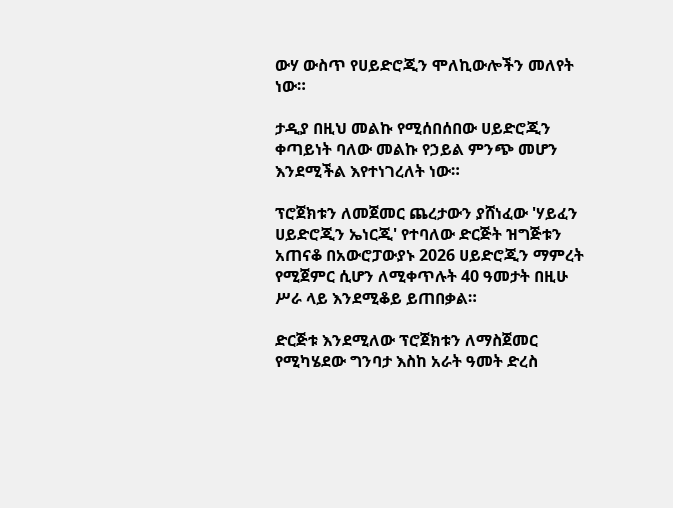ውሃ ውስጥ የሀይድሮጂን ሞለኪውሎችን መለየት ነው።

ታዲያ በዚህ መልኩ የሚሰበሰበው ሀይድሮጂን ቀጣይነት ባለው መልኩ የኃይል ምንጭ መሆን እንደሚችል እየተነገረለት ነው።

ፕሮጀክቱን ለመጀመር ጨረታውን ያሸነፈው 'ሃይፈን ሀይድሮጂን ኤነርጂ' የተባለው ድርጅት ዝግጅቱን አጠናቆ በአውሮፓውያኑ 2026 ሀይድሮጂን ማምረት የሚጀምር ሲሆን ለሚቀጥሉት 40 ዓመታት በዚሁ ሥራ ላይ እንደሚቆይ ይጠበቃል።

ድርጅቱ እንደሚለው ፕሮጀክቱን ለማስጀመር የሚካሄደው ግንባታ እስከ አራት ዓመት ድረስ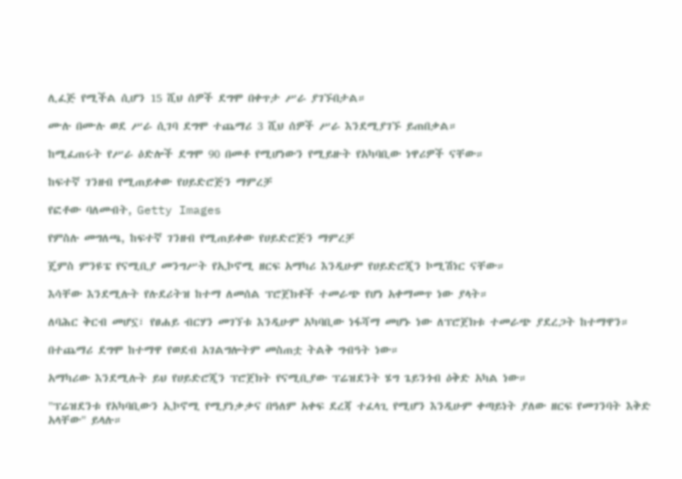ሊፈጅ የሚችል ሲሆን 15 ሺህ ሰዎች ደግሞ በቀጥታ ሥራ ያገኙበታል።

ሙሉ በሙሉ ወደ ሥራ ሲገባ ደግሞ ተጨማሪ 3 ሺህ ሰዎች ሥራ እንደሚያገኙ ይጠበቃል።

ከሚፈጠሩት የሥራ ዕድሎች ደግሞ 90 በመቶ የሚሆነውን የሚይዙት የአካባቢው ነዋሪዎች ናቸው።

ከፍተኛ ገንዘብ የሚጠይቀው የሀይድሮጅን ማምረቻ

የፎቶው ባለመብት, Getty Images

የምስሉ መግለጫ, ከፍተኛ ገንዘብ የሚጠይቀው የሀይድሮጅን ማምረቻ

ጄምስ ምንዩፔ የናሚቢያ መንግሥት የኢኮኖሚ ዘርፍ አማካሪ እንዲሁም የሀይድሮጂን ኮሚሽነር ናቸው።

እሳቸው እንደሚሉት የሉደሪትዝ ከተማ ለመሰል ፕሮጀክቶች ተመራጭ የሆነ አቀማመጥ ነው ያላት።

ለባሕር ቅርብ መሆኗ፣ የፀሐይ ብርሃን መገኘቱ እንዲሁም አካባቢው ነፋሻማ መሆኑ ነው ለፕሮጀክቱ ተመራጭ ያደረጋት ከተማዋን።

በተጨማሪ ደግሞ ከተማዋ የወደብ አገልግሎትም መስጠቷ ትልቅ ግብዓት ነው።

አማካሪው እንደሚሉት ይህ የሀይድሮጂን ፕሮጀክት የናሚቢያው ፕሬዝደንት ሄግ ጌይንጎብ ዕቅድ አካል ነው።

"ፕሬዝደንቱ የአካባቢውን ኢኮኖሚ የሚያነቃቃና በዓለም አቀፍ ደረጃ ተፈላጊ የሚሆን እንዲሁም ቀጣይነት ያለው ዘርፍ የመገንባት እቅድ አላቸው" ይላሉ።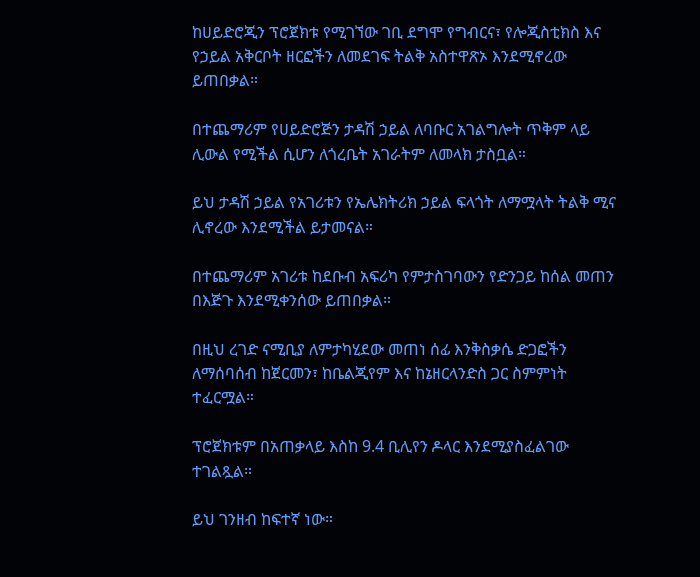ከሀይድሮጂን ፕሮጀክቱ የሚገኘው ገቢ ደግሞ የግብርና፣ የሎጂስቲክስ እና የኃይል አቅርቦት ዘርፎችን ለመደገፍ ትልቅ አስተዋጽኦ እንደሚኖረው ይጠበቃል።

በተጨማሪም የሀይድሮጅን ታዳሽ ኃይል ለባቡር አገልግሎት ጥቅም ላይ ሊውል የሚችል ሲሆን ለጎረቤት አገራትም ለመላክ ታስቧል።

ይህ ታዳሽ ኃይል የአገሪቱን የኤሌክትሪክ ኃይል ፍላጎት ለማሟላት ትልቅ ሚና ሊኖረው እንደሚችል ይታመናል።

በተጨማሪም አገሪቱ ከደቡብ አፍሪካ የምታስገባውን የድንጋይ ከሰል መጠን በእጅጉ እንደሚቀንሰው ይጠበቃል።

በዚህ ረገድ ናሚቢያ ለምታካሂደው መጠነ ሰፊ እንቅስቃሴ ድጋፎችን ለማሰባሰብ ከጀርመን፣ ከቤልጂየም እና ከኔዘርላንድስ ጋር ስምምነት ተፈርሟል።

ፕሮጀክቱም በአጠቃላይ እስከ 9.4 ቢሊየን ዶላር እንደሚያስፈልገው ተገልጿል።

ይህ ገንዘብ ከፍተኛ ነው።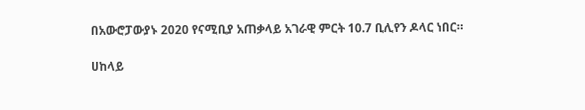በአውሮፓውያኑ 2020 የናሚቢያ አጠቃላይ አገራዊ ምርት 10.7 ቢሊየን ዶላር ነበር።

ሀከላይ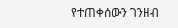የተጠቀሰውን ገንዘብ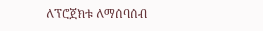ለፕሮጀክቱ ለማሰባሰብ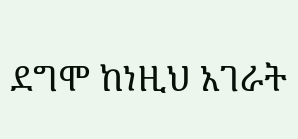ደግሞ ከነዚህ አገራት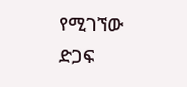የሚገኘው ድጋፍ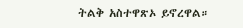ትልቅ አስተዋጽኦ ይኖረዋል።